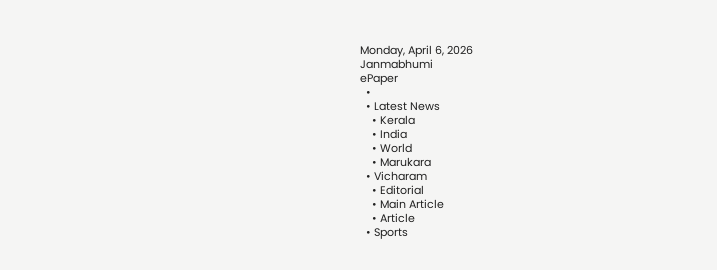Monday, April 6, 2026
Janmabhumi
ePaper
  •
  • Latest News
    • Kerala
    • India
    • World
    • Marukara
  • Vicharam
    • Editorial
    • Main Article
    • Article
  • Sports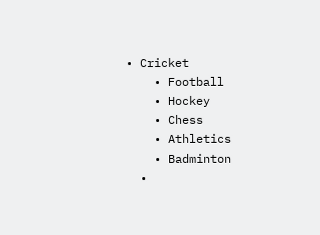• Cricket
    • Football
    • Hockey
    • Chess
    • Athletics
    • Badminton
  •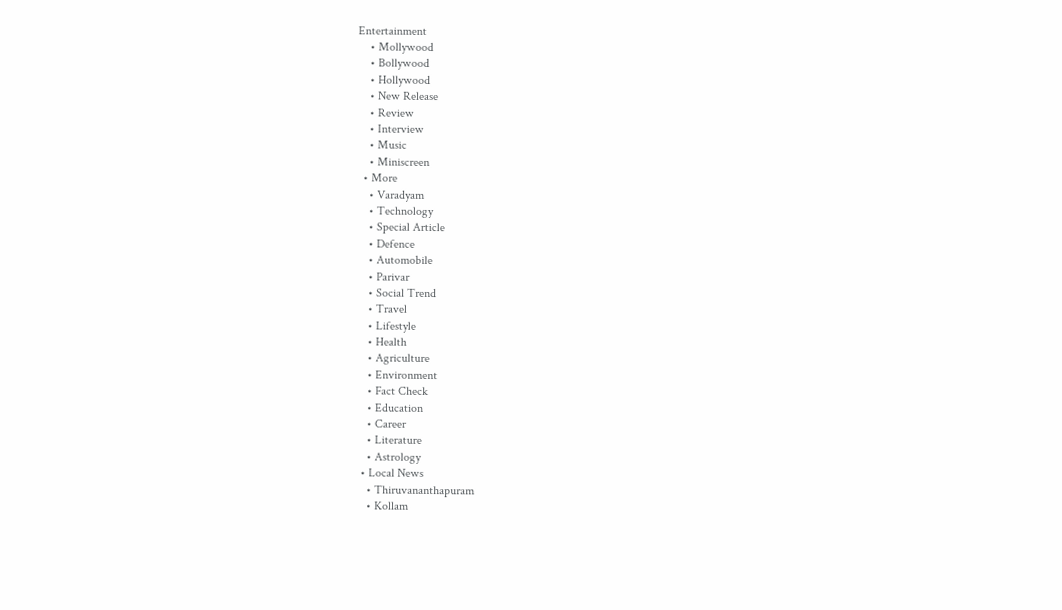Entertainment
    • Mollywood
    • Bollywood
    • Hollywood
    • New Release
    • Review
    • Interview
    • Music
    • Miniscreen
  • More
    • Varadyam
    • Technology
    • Special Article
    • Defence
    • Automobile
    • Parivar
    • Social Trend
    • Travel
    • Lifestyle
    • Health
    • Agriculture
    • Environment
    • Fact Check
    • Education
    • Career
    • Literature
    • Astrology
  • Local News
    • Thiruvananthapuram
    • Kollam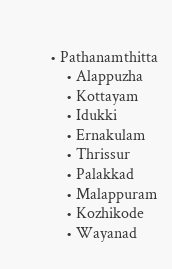• Pathanamthitta
    • Alappuzha
    • Kottayam
    • Idukki
    • Ernakulam
    • Thrissur
    • Palakkad
    • Malappuram
    • Kozhikode
    • Wayanad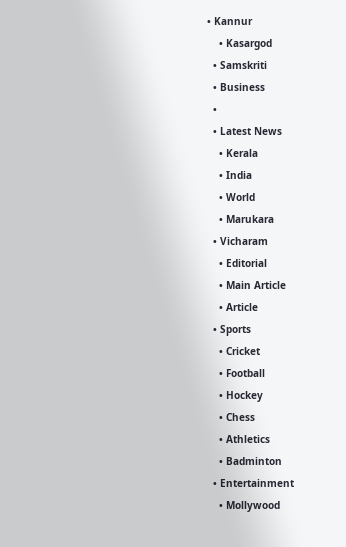• Kannur
    • Kasargod
  • Samskriti
  • Business
  •
  • Latest News
    • Kerala
    • India
    • World
    • Marukara
  • Vicharam
    • Editorial
    • Main Article
    • Article
  • Sports
    • Cricket
    • Football
    • Hockey
    • Chess
    • Athletics
    • Badminton
  • Entertainment
    • Mollywood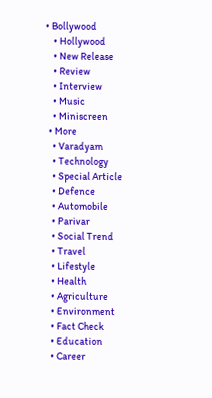• Bollywood
    • Hollywood
    • New Release
    • Review
    • Interview
    • Music
    • Miniscreen
  • More
    • Varadyam
    • Technology
    • Special Article
    • Defence
    • Automobile
    • Parivar
    • Social Trend
    • Travel
    • Lifestyle
    • Health
    • Agriculture
    • Environment
    • Fact Check
    • Education
    • Career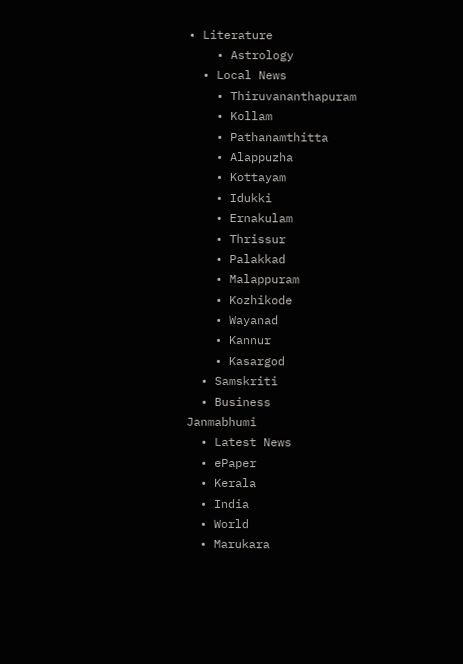• Literature
    • Astrology
  • Local News
    • Thiruvananthapuram
    • Kollam
    • Pathanamthitta
    • Alappuzha
    • Kottayam
    • Idukki
    • Ernakulam
    • Thrissur
    • Palakkad
    • Malappuram
    • Kozhikode
    • Wayanad
    • Kannur
    • Kasargod
  • Samskriti
  • Business
Janmabhumi
  • Latest News
  • ePaper
  • Kerala
  • India
  • World
  • Marukara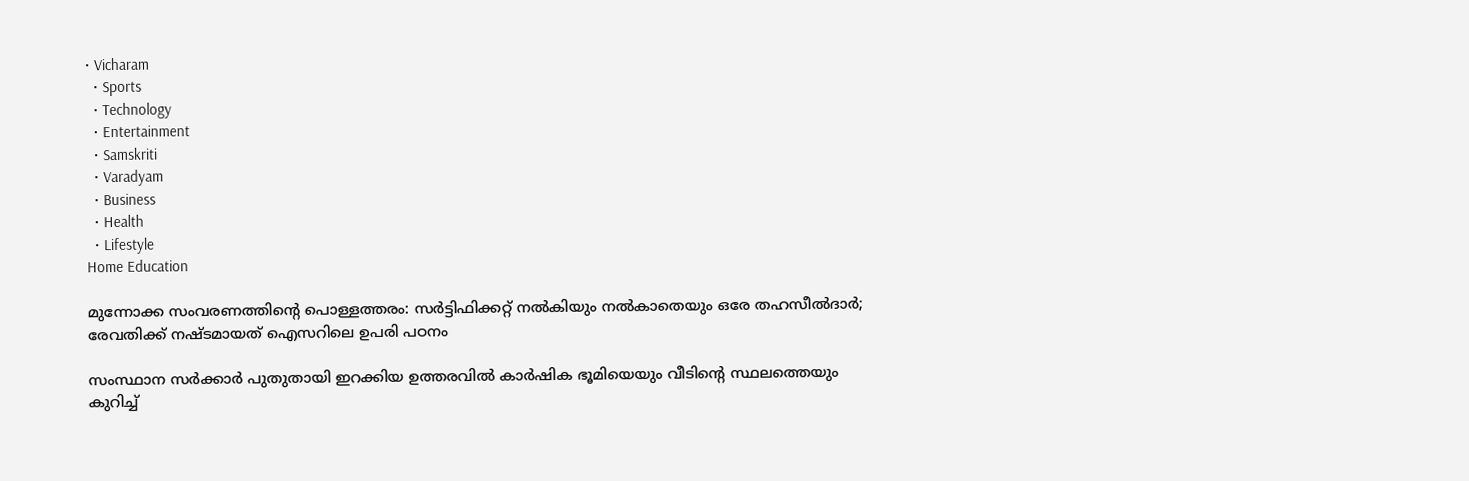• Vicharam
  • Sports
  • Technology
  • Entertainment
  • Samskriti
  • Varadyam
  • Business
  • Health
  • Lifestyle
Home Education

മുന്നോക്ക സംവരണത്തിന്റെ പൊള്ളത്തരം: സര്‍ട്ടിഫിക്കറ്റ് നല്‍കിയും നല്‍കാതെയും ഒരേ തഹസീല്‍ദാര്‍; രേവതിക്ക് നഷ്ടമായത് ഐസറിലെ ഉപരി പഠനം

സംസ്ഥാന സര്‍ക്കാര്‍ പുതുതായി ഇറക്കിയ ഉത്തരവില്‍ കാര്‍ഷിക ഭൂമിയെയും വീടിന്റെ സ്ഥലത്തെയും കുറിച്ച്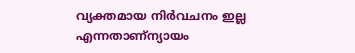വ്യക്തമായ നിര്‍വചനം ഇല്ല എന്നതാണ്ന്യായം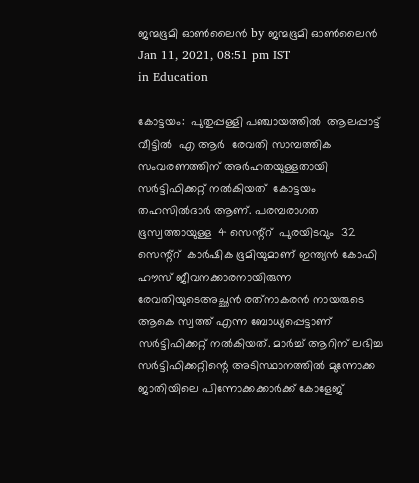ജന്മഭൂമി ഓണ്‍ലൈന്‍ by ജന്മഭൂമി ഓണ്‍ലൈന്‍
Jan 11, 2021, 08:51 pm IST
in Education

കോട്ടയം:  പുതുപ്പള്ളി പഞ്ചായത്തില്‍  ആലപ്പാട്ട്  വീട്ടില്‍  എ ആര്‍  രേവതി സാമ്പത്തിക സംവരണത്തിന് അര്‍ഹതയുള്ളതായി സര്‍ട്ടിഫിക്കറ്റ് നല്‍കിയത്  കോട്ടയം തഹസില്‍ദാര്‍ ആണ്. പരമ്പരാഗത ഭൂസ്വത്തായുള്ള  4 സെന്റ്‌റ്  പുരയിടവും  32 സെന്റ്‌റ്  കാര്‍ഷിക ഭൂമിയുമാണ് ഇന്ത്യന്‍ കോഫി ഹൗസ് ജീവനക്കാരനായിരുന്ന രേവതിയുടെഅച്ഛന്‍ രത്‌നാകരന്‍ നായരുടെ ആകെ സ്വത്ത് എന്ന ബോധ്യപ്പെട്ടാണ് സര്‍ട്ടിഫിക്കറ്റ് നല്‍കിയത്. മാര്‍ച്ച് ആറിന് ലഭിച്ച സര്‍ട്ടിഫിക്കറ്റിന്റെ അടിസ്ഥാനത്തില്‍ മുന്നോക്ക  ജാതിയിലെ പിന്നോക്കക്കാര്‍ക്ക് കോളേജ്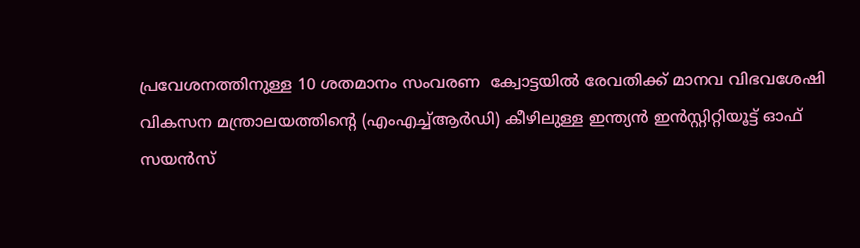പ്രവേശനത്തിനുള്ള 10 ശതമാനം സംവരണ  ക്വോട്ടയില്‍ രേവതിക്ക് മാനവ വിഭവശേഷി വികസന മന്ത്രാലയത്തിന്റെ (എംഎച്ച്ആര്‍ഡി) കീഴിലുള്ള ഇന്ത്യന്‍ ഇന്‍സ്റ്റിറ്റിയൂട്ട് ഓഫ് സയന്‍സ്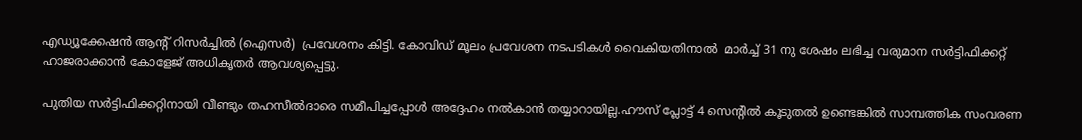എഡ്യൂക്കേഷന്‍ ആന്റ് റിസര്‍ച്ചില്‍ (ഐസര്‍)  പ്രവേശനം കിട്ടി. കോവിഡ് മൂലം പ്രവേശന നടപടികള്‍ വൈകിയതിനാല്‍  മാര്‍ച്ച് 31 നു ശേഷം ലഭിച്ച വരുമാന സര്‍ട്ടിഫിക്കറ്റ് ഹാജരാക്കാന്‍ കോളേജ് അധികൃതര്‍ ആവശ്യപ്പെട്ടു.

പുതിയ സര്‍ട്ടിഫിക്കറ്റിനായി വീണ്ടും തഹസീല്‍ദാരെ സമീപിച്ചപ്പോള്‍ അദ്ദേഹം നല്‍കാന്‍ തയ്യാറായില്ല.ഹൗസ് പ്ലോട്ട് 4 സെന്റില്‍ കൂടുതല്‍ ഉണ്ടെങ്കില്‍ സാമ്പത്തിക സംവരണ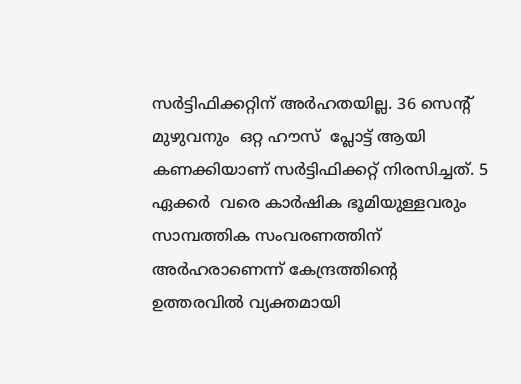സര്‍ട്ടിഫിക്കറ്റിന് അര്‍ഹതയില്ല. 36 സെന്റ്  മുഴുവനും  ഒറ്റ ഹൗസ്  പ്ലോട്ട് ആയി കണക്കിയാണ് സര്‍ട്ടിഫിക്കറ്റ് നിരസിച്ചത്. 5 ഏക്കര്‍  വരെ കാര്‍ഷിക ഭൂമിയുള്ളവരും സാമ്പത്തിക സംവരണത്തിന് അര്‍ഹരാണെന്ന് കേന്ദ്രത്തിന്റെ ഉത്തരവില്‍ വ്യക്തമായി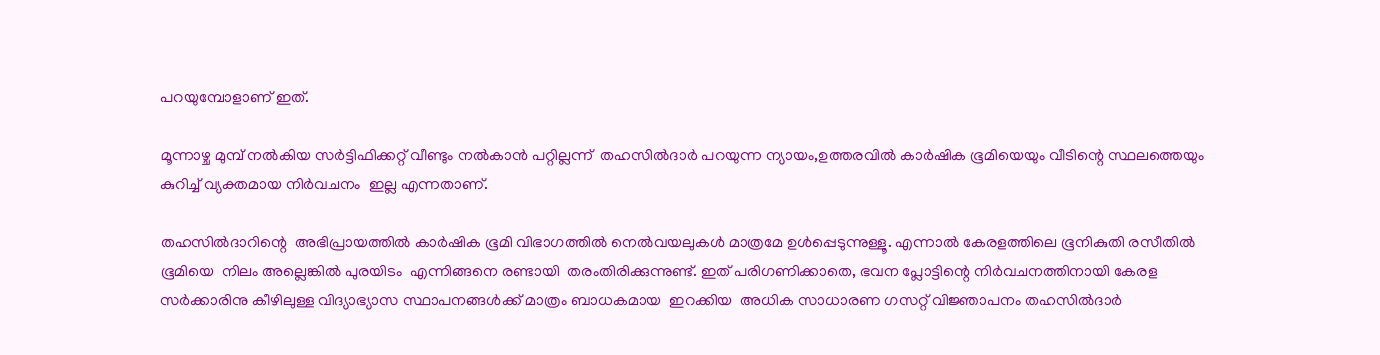പറയുമ്പോളാണ് ഇത്.

മൂന്നാഴ്ച മുമ്പ് നല്‍കിയ സര്‍ട്ടിഫിക്കറ്റ് വീണ്ടും നല്‍കാന്‍ പറ്റില്ലന്ന്  തഹസില്‍ദാര്‍ പറയുന്ന ന്യായം,ഉത്തരവില്‍ കാര്‍ഷിക ഭൂമിയെയും വീടിന്റെ സ്ഥലത്തെയും കുറിച്ച് വ്യക്തമായ നിര്‍വചനം  ഇല്ല എന്നതാണ്.

തഹസില്‍ദാറിന്റെ  അഭിപ്രായത്തില്‍ കാര്‍ഷിക ഭൂമി വിഭാഗത്തില്‍ നെല്‍വയലുകള്‍ മാത്രമേ ഉള്‍പ്പെടുന്നുള്ളൂ. എന്നാല്‍ കേരളത്തിലെ ഭൂനികുതി രസീതില്‍ ഭൂമിയെ  നിലം അല്ലെങ്കില്‍ പുരയിടം  എന്നിങ്ങനെ രണ്ടായി  തരംതിരിക്കുന്നുണ്ട്. ഇത് പരിഗണിക്കാതെ, ഭവന പ്ലോട്ടിന്റെ നിര്‍വചനത്തിനായി കേരള സര്‍ക്കാരിനു കീഴിലുള്ള വിദ്യാഭ്യാസ സ്ഥാപനങ്ങള്‍ക്ക് മാത്രം ബാധകമായ  ഇറക്കിയ  അധിക സാധാരണ ഗസറ്റ് വിജ്ഞാപനം തഹസില്‍ദാര്‍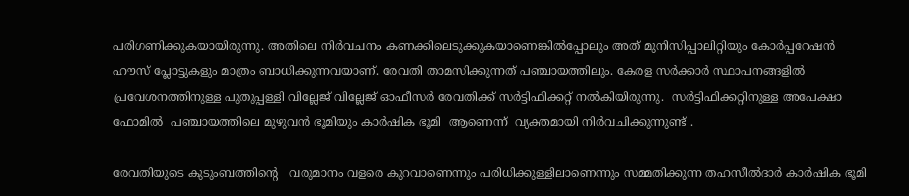പരിഗണിക്കുകയായിരുന്നു. അതിലെ നിര്‍വചനം കണക്കിലെടുക്കുകയാണെങ്കില്‍പ്പോലും അത് മുനിസിപ്പാലിറ്റിയും കോര്‍പ്പറേഷന്‍ ഹൗസ് പ്ലോട്ടുകളും മാത്രം ബാധിക്കുന്നവയാണ്. രേവതി താമസിക്കുന്നത് പഞ്ചായത്തിലും. കേരള സര്‍ക്കാര്‍ സ്ഥാപനങ്ങളില്‍ പ്രവേശനത്തിനുള്ള പുതുപ്പള്ളി വില്ലേജ് വില്ലേജ് ഓഫീസര്‍ രേവതിക്ക് സര്‍ട്ടിഫിക്കറ്റ് നല്‍കിയിരുന്നു.  സര്‍ട്ടിഫിക്കറ്റിനുള്ള അപേക്ഷാ ഫോമില്‍  പഞ്ചായത്തിലെ മുഴുവന്‍ ഭൂമിയും കാര്‍ഷിക ഭൂമി  ആണെന്ന്  വ്യക്തമായി നിര്‍വചിക്കുന്നുണ്ട് .

രേവതിയുടെ കുടുംബത്തിന്റെ   വരുമാനം വളരെ കുറവാണെന്നും പരിധിക്കുള്ളിലാണെന്നും സമ്മതിക്കുന്ന തഹസീല്‍ദാര്‍ കാര്‍ഷിക ഭൂമി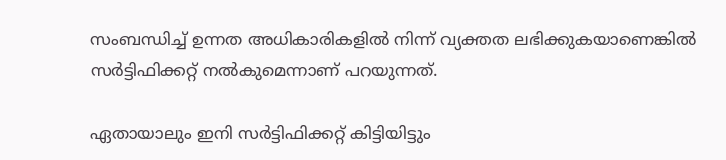സംബന്ധിച്ച് ഉന്നത അധികാരികളില്‍ നിന്ന് വ്യക്തത ലഭിക്കുകയാണെങ്കില്‍ സര്‍ട്ടിഫിക്കറ്റ് നല്‍കുമെന്നാണ് പറയുന്നത്.

ഏതായാലും ഇനി സര്‍ട്ടിഫിക്കറ്റ് കിട്ടിയിട്ടും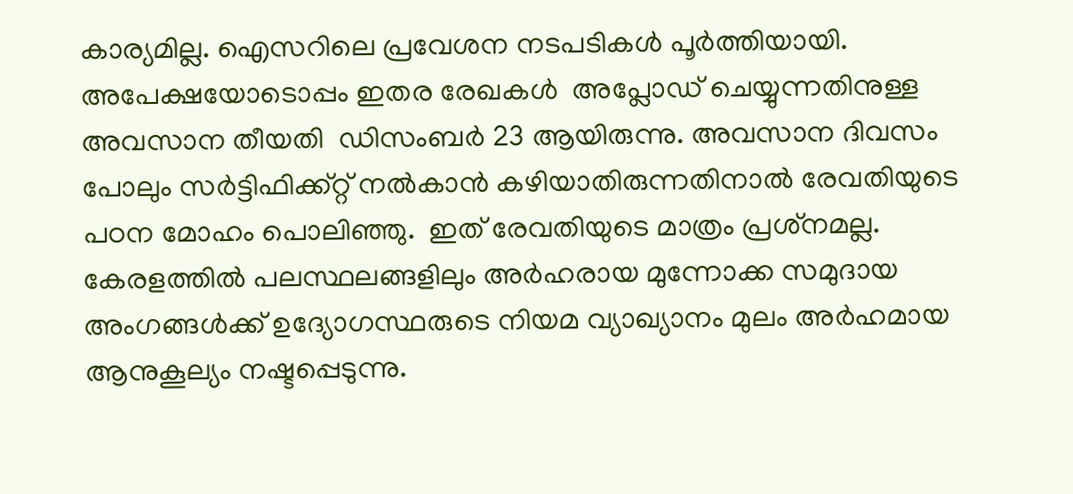കാര്യമില്ല. ഐസറിലെ പ്രവേശന നടപടികള്‍ പൂര്‍ത്തിയായി. അപേക്ഷയോടൊപ്പം ഇതര രേഖകള്‍  അപ്ലോഡ് ചെയ്യുന്നതിനുള്ള അവസാന തീയതി  ഡിസംബര്‍ 23 ആയിരുന്നു. അവസാന ദിവസം പോലും സര്‍ട്ടിഫിക്ക്റ്റ് നല്‍കാന്‍ കഴിയാതിരുന്നതിനാല്‍ രേവതിയുടെ പഠന മോഹം പൊലിഞ്ഞു.  ഇത് രേവതിയുടെ മാത്രം പ്രശ്‌നമല്ല. കേരളത്തില്‍ പലസ്ഥലങ്ങളിലും അര്‍ഹരായ മുന്നോക്ക സമുദായ അംഗങ്ങള്‍ക്ക് ഉദ്യോഗസ്ഥരുടെ നിയമ വ്യാഖ്യാനം മുലം അര്‍ഹമായ ആനുകൂല്യം നഷ്ടപ്പെടുന്നു.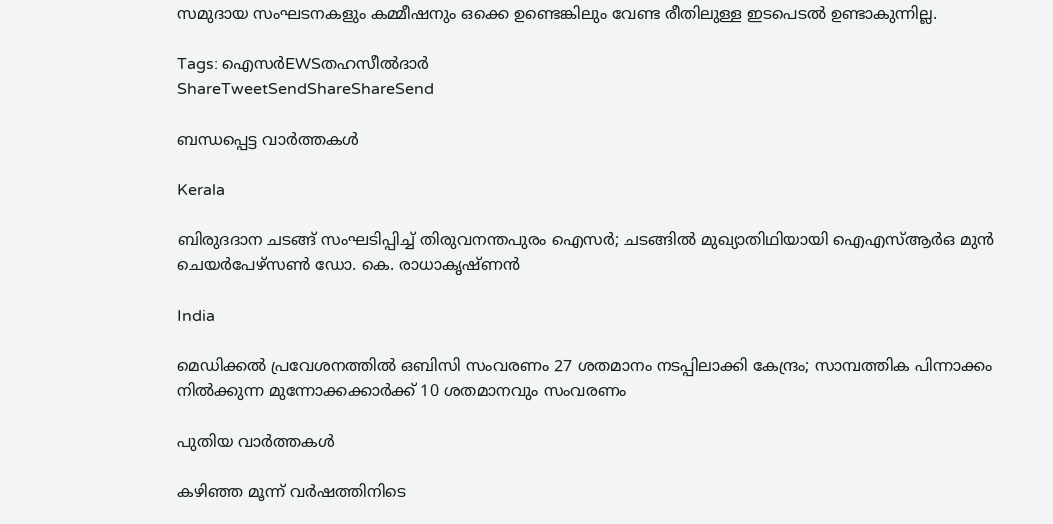സമുദായ സംഘടനകളും കമ്മീഷനും ഒക്കെ ഉണ്ടെങ്കിലും വേണ്ട രീതിലുള്ള ഇടപെടല്‍ ഉണ്ടാകുന്നില്ല.

Tags: ഐസര്‍EWSതഹസീല്‍ദാര്‍
ShareTweetSendShareShareSend

ബന്ധപ്പെട്ട വാര്‍ത്തകള്‍

Kerala

ബിരുദദാന ചടങ്ങ് സംഘടിപ്പിച്ച് തിരുവനന്തപുരം ഐസര്‍; ചടങ്ങില്‍ മുഖ്യാതിഥിയായി ഐഎസ്ആര്‍ഒ മുന്‍ ചെയര്‍പേഴ്‌സണ്‍ ഡോ. കെ. രാധാകൃഷ്ണന്‍

India

മെഡിക്കല്‍ പ്രവേശനത്തില്‍ ഒബിസി സംവരണം 27 ശതമാനം നടപ്പിലാക്കി കേന്ദ്രം; സാമ്പത്തിക പിന്നാക്കം നില്‍ക്കുന്ന മുന്നോക്കക്കാര്‍ക്ക്‌ 10 ശതമാനവും സംവരണം

പുതിയ വാര്‍ത്തകള്‍

കഴിഞ്ഞ മൂന്ന് വർഷത്തിനിടെ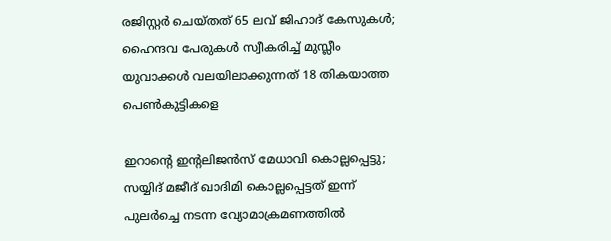രജിസ്റ്റർ ചെയ്തത് 65 ലവ് ജിഹാദ് കേസുകൾ; ഹൈന്ദവ പേരുകൾ സ്വീകരിച്ച് മുസ്ലീം യുവാക്കൾ വലയിലാക്കുന്നത് 18 തികയാത്ത പെൺകുട്ടികളെ

ഇറാന്റെ ഇന്റലിജൻസ് മേധാവി കൊല്ലപ്പെട്ടു; സയ്യിദ് മജീദ് ഖാദിമി കൊല്ലപ്പെട്ടത് ഇന്ന് പുലർച്ചെ നടന്ന വ്യോമാക്രമണത്തിൽ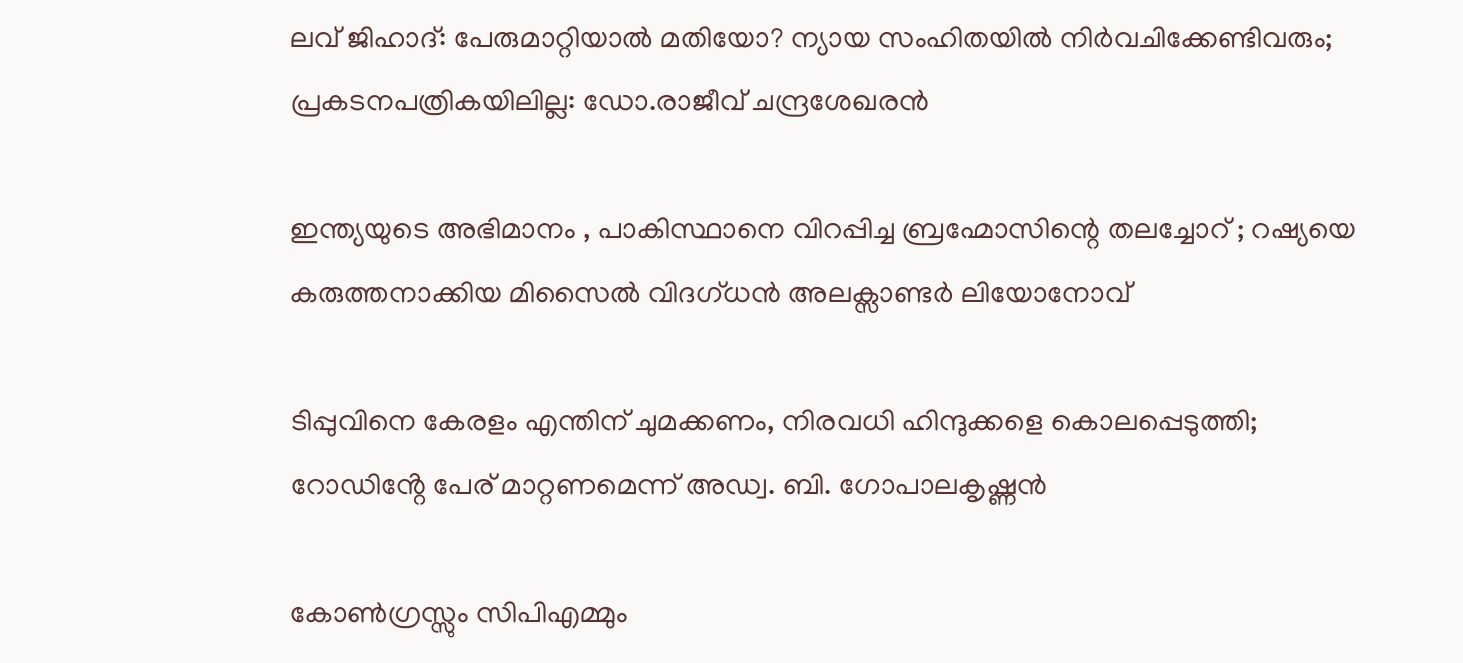ലവ് ജിഹാദ്: പേരുമാറ്റിയാൽ മതിയോ? ന്യായ സംഹിതയിൽ നിർവചിക്കേണ്ടിവരും; പ്രകടനപത്രികയിലില്ല: ഡോ.രാജീവ് ചന്ദ്രശേഖരൻ

ഇന്ത്യയുടെ അഭിമാനം , പാകിസ്ഥാനെ വിറപ്പിച്ച ബ്രഹ്മോസിന്റെ തലച്ചോറ് ; റഷ്യയെ കരുത്തനാക്കിയ മിസൈല്‍ വിദഗ്ധന്‍ അലക്സാണ്ടര്‍ ലിയോനോവ്

ടിപ്പുവിനെ കേരളം എന്തിന് ചുമക്കണം, നിരവധി ഹിന്ദുക്കളെ കൊലപ്പെടുത്തി; റോഡിൻ്റേ പേര് മാറ്റണമെന്ന് അഡ്വ. ബി. ഗോപാലകൃഷ്ണൻ

കോൺഗ്രസ്സും സിപിഎമ്മും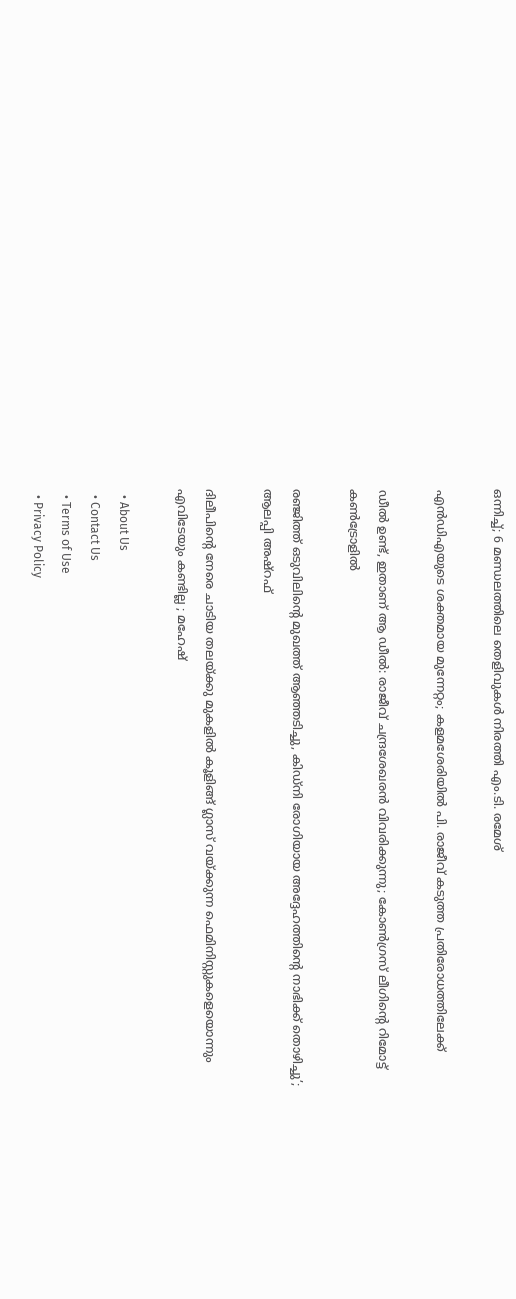ഒന്നിച്ച്; 6 മണ്ഡലത്തിലെ തെളിവുകൾ നിരത്തി എം.ടി. രമേശ്

എന്‍ഡിഎയുടെ ശക്തമായ മുന്നേറ്റം; കളമശേരിയിൽ പി. രാജീവ് കടുത്ത പ്രതിരോധത്തിലേക്ക്

ഡീൽ ഉണ്ട്, ഇതാണ് ആ ഡീൽ: രാജീവ് ചന്ദ്രശേഖരൻ വിവരിക്കുന്നു; കോൺഗ്രസ് ലീഗിന്റെ റിമോട്ട് കൺട്രോളിൽ

രഞ്ജിത്ത് ഒടുവിലിന്റെ മുഖത്ത് ആഞ്ഞടിച്ചു, കിഡ്‌നി രോഗിയായ അദ്ദേഹത്തിന്റെ നാഭിക്ക് തൊഴിച്ചു’; ആലപ്പി അഷ്‌റഫ്

ദിലീപിന്റെ നേരെ ചാടിയ തലയ്‌ക്കു മുകളിൽ കൂളിങ്ങ് ഗ്ലാസ് വയ്‌ക്കുന്ന ഫെമിനിസ്റ്റുകളെയൊന്നും എവിടേയും കണ്ടില്ല ; മഹേഷ്

  • About Us
  • Contact Us
  • Terms of Use
  • Privacy Policy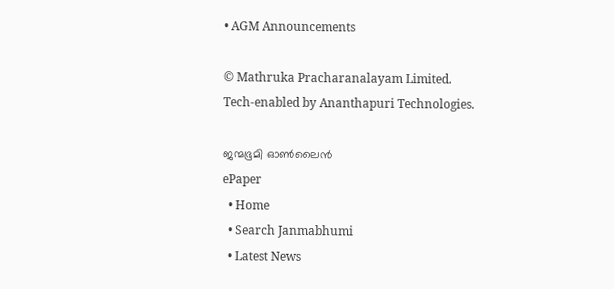• AGM Announcements

© Mathruka Pracharanalayam Limited.
Tech-enabled by Ananthapuri Technologies.

ജന്മഭൂമി ഓണ്‍ലൈന്‍
ePaper
  • Home
  • Search Janmabhumi
  • Latest News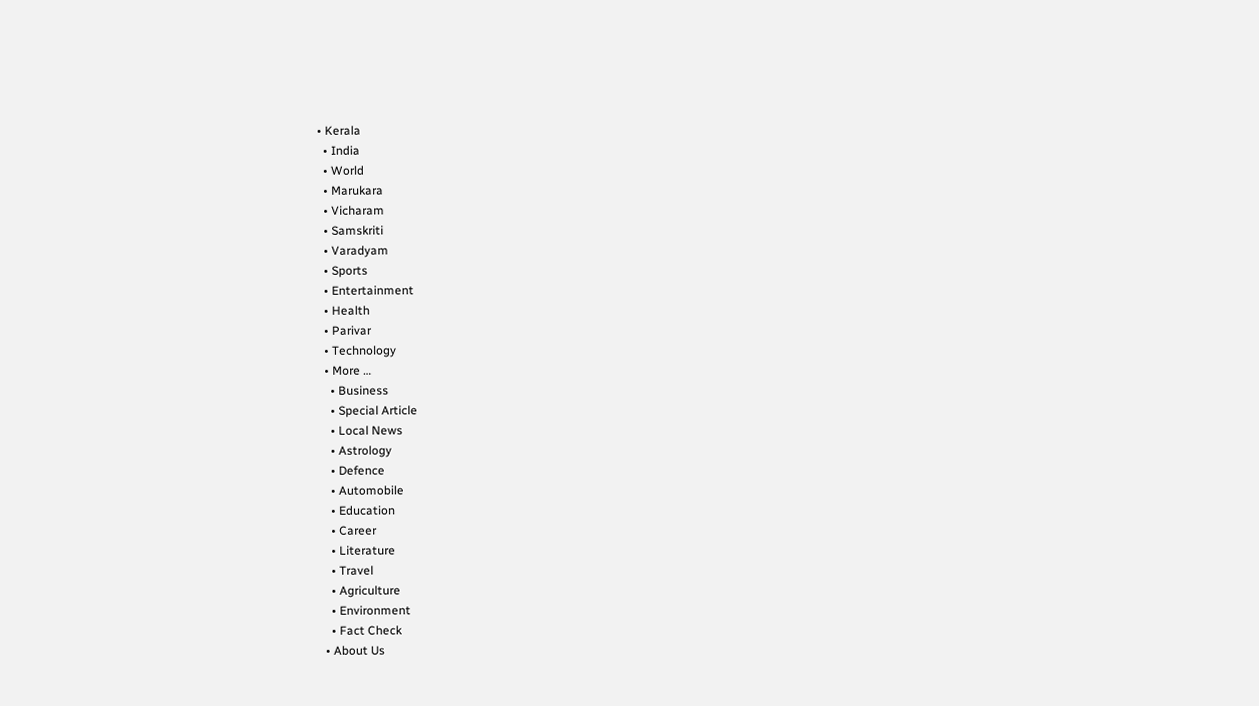• Kerala
  • India
  • World
  • Marukara
  • Vicharam
  • Samskriti
  • Varadyam
  • Sports
  • Entertainment
  • Health
  • Parivar
  • Technology
  • More …
    • Business
    • Special Article
    • Local News
    • Astrology
    • Defence
    • Automobile
    • Education
    • Career
    • Literature
    • Travel
    • Agriculture
    • Environment
    • Fact Check
  • About Us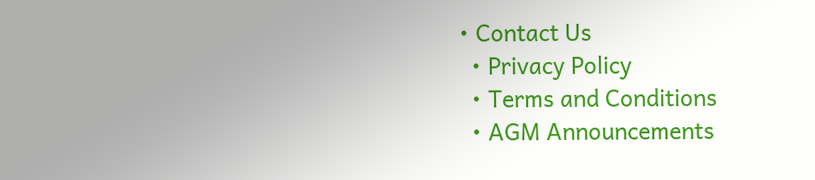• Contact Us
  • Privacy Policy
  • Terms and Conditions
  • AGM Announcements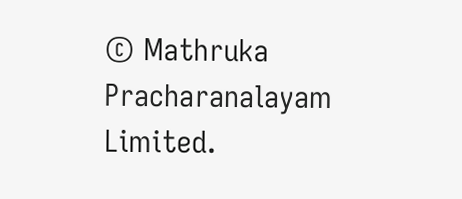© Mathruka Pracharanalayam Limited.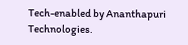Tech-enabled by Ananthapuri Technologies.